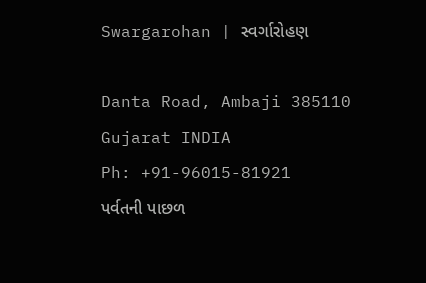Swargarohan | સ્વર્ગારોહણ

Danta Road, Ambaji 385110
Gujarat INDIA
Ph: +91-96015-81921
પર્વતની પાછળ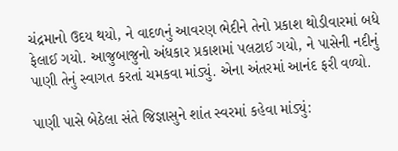ચંદ્રમાનો ઉદય થયો, ને વાદળનું આવરણ ભેદીને તેનો પ્રકાશ થોડીવારમાં બધે ફેલાઈ ગયો. આજુબાજુનો અંધકાર પ્રકાશમાં પલટાઈ ગયો, ને પાસેની નદીનું પાણી તેનું સ્વાગત કરતાં ચમકવા માંડ્યું. એના અંતરમાં આનંદ ફરી વળ્યો.

પાણી પાસે બેઠેલા સંતે જિજ્ઞાસુને શાંત સ્વરમાં કહેવા માંડ્યું: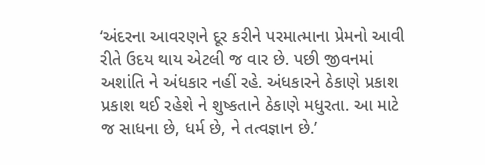‘અંદરના આવરણને દૂર કરીને પરમાત્માના પ્રેમનો આવી રીતે ઉદય થાય એટલી જ વાર છે. પછી જીવનમાં અશાંતિ ને અંધકાર નહીં રહે. અંધકારને ઠેકાણે પ્રકાશ પ્રકાશ થઈ રહેશે ને શુષ્કતાને ઠેકાણે મધુરતા. આ માટે જ સાધના છે, ધર્મ છે, ને તત્વજ્ઞાન છે.’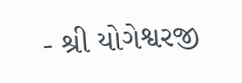- શ્રી યોગેશ્વરજી